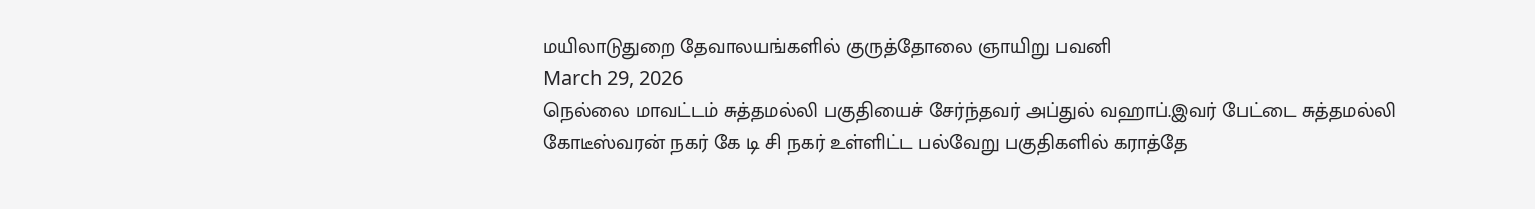மயிலாடுதுறை தேவாலயங்களில் குருத்தோலை ஞாயிறு பவனி
March 29, 2026
நெல்லை மாவட்டம் சுத்தமல்லி பகுதியைச் சேர்ந்தவர் அப்துல் வஹாப்.இவர் பேட்டை சுத்தமல்லி கோடீஸ்வரன் நகர் கே டி சி நகர் உள்ளிட்ட பல்வேறு பகுதிகளில் கராத்தே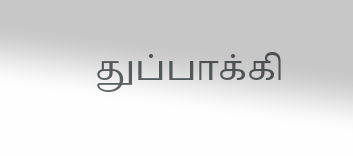துப்பாக்கி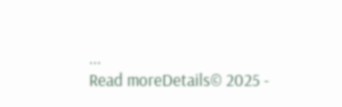...
Read moreDetails© 2025 -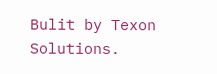Bulit by Texon Solutions.